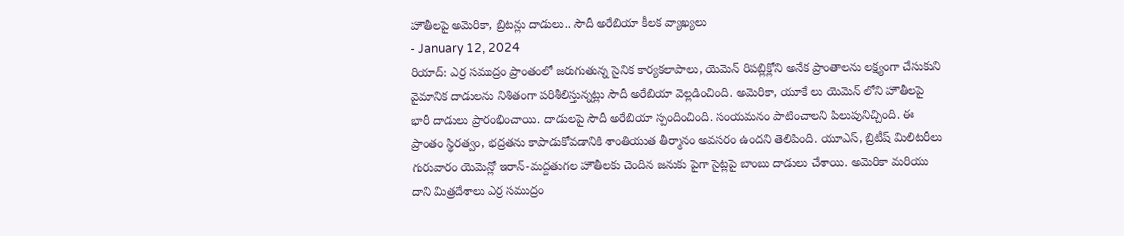హౌతీలపై అమెరికా, బ్రిటన్లు దాడులు.. సౌదీ అరేబియా కీలక వ్యాఖ్యలు
- January 12, 2024
రియాద్: ఎర్ర సముద్రం ప్రాంతంలో జరుగుతున్న సైనిక కార్యకలాపాలు, యెమెన్ రిపబ్లిక్లోని అనేక ప్రాంతాలను లక్ష్యంగా చేసుకుని వైమానిక దాడులను నిశితంగా పరిశీలిస్తున్నట్లు సౌదీ అరేబియా వెల్లడించింది. అమెరికా, యూకే లు యెమెన్ లోని హౌతీలపై భారీ దాడులు ప్రారంభించాయి. దాడులపై సౌదీ అరేబియా స్పందించింది. సంయమనం పాటించాలని పిలుపునిచ్చింది. ఈ ప్రాంతం స్థిరత్వం, భద్రతను కాపాడుకోవడానికి శాంతియుత తీర్మానం అవసరం ఉందని తెలిపింది. యూఎస్, బ్రిటీష్ మిలిటరీలు గురువారం యెమెన్లో ఇరాన్-మద్దతుగల హౌతీలకు చెందిన జనుకు పైగా సైట్లపై బాంబు దాడులు చేశాయి. అమెరికా మరియు దాని మిత్రదేశాలు ఎర్ర సముద్రం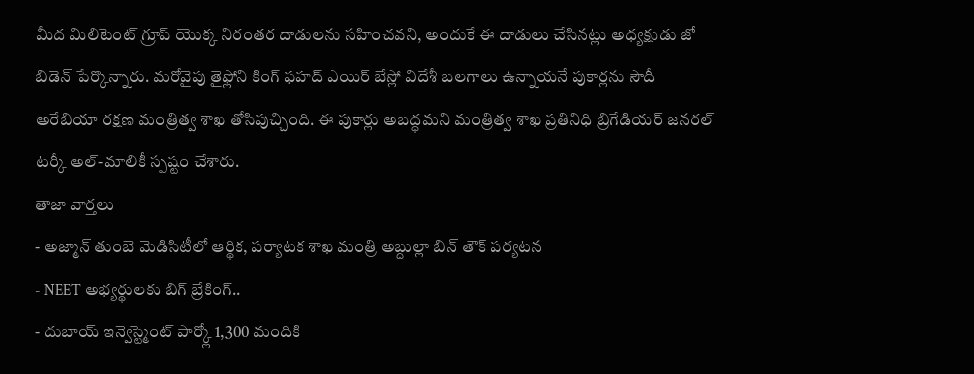మీద మిలిటెంట్ గ్రూప్ యొక్క నిరంతర దాడులను సహించవని, అందుకే ఈ దాడులు చేసినట్లు అధ్యక్షుడు జో బిడెన్ పేర్కొన్నారు. మరోవైపు తైఫ్లోని కింగ్ ఫహద్ ఎయిర్ బేస్లో విదేశీ బలగాలు ఉన్నాయనే పుకార్లను సౌదీ అరేబియా రక్షణ మంత్రిత్వ శాఖ తోసిపుచ్చింది. ఈ పుకార్లు అబద్ధమని మంత్రిత్వ శాఖ ప్రతినిధి బ్రిగేడియర్ జనరల్ టర్కీ అల్-మాలికీ స్పష్టం చేశారు.
తాజా వార్తలు
- అజ్మాన్ తుంబె మెడిసిటీలో ఆర్థిక, పర్యాటక శాఖ మంత్రి అబ్దుల్లా బిన్ తౌక్ పర్యటన
- NEET అభ్యర్థులకు బిగ్ బ్రేకింగ్..
- దుబాయ్ ఇన్వెస్ట్మెంట్ పార్క్లో 1,300 మందికి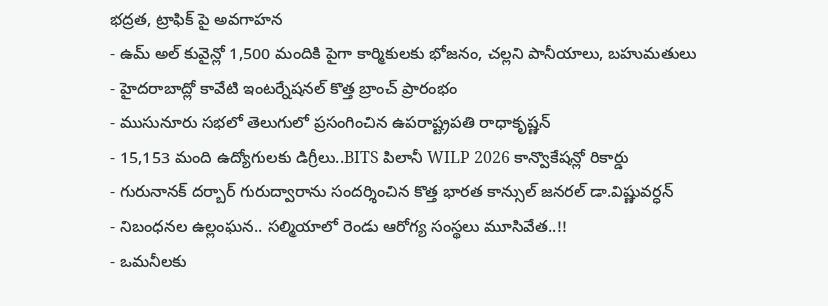భద్రత, ట్రాఫిక్ పై అవగాహన
- ఉమ్ అల్ కువైన్లో 1,500 మందికి పైగా కార్మికులకు భోజనం, చల్లని పానీయాలు, బహుమతులు
- హైదరాబాద్లో కావేటి ఇంటర్నేషనల్ కొత్త బ్రాంచ్ ప్రారంభం
- ముసునూరు సభలో తెలుగులో ప్రసంగించిన ఉపరాష్ట్రపతి రాధాకృష్ణన్
- 15,153 మంది ఉద్యోగులకు డిగ్రీలు..BITS పిలానీ WILP 2026 కాన్వొకేషన్లో రికార్డు
- గురునానక్ దర్బార్ గురుద్వారాను సందర్శించిన కొత్త భారత కాన్సుల్ జనరల్ డా.విష్ణువర్ధన్
- నిబంధనల ఉల్లంఘన.. సల్మియాలో రెండు ఆరోగ్య సంస్థలు మూసివేత..!!
- ఒమనీలకు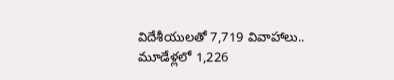విదేశీయులతో 7,719 వివాహాలు.. మూడేళ్లలో 1,226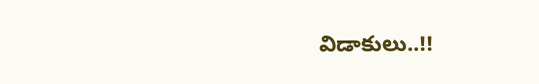విడాకులు..!!